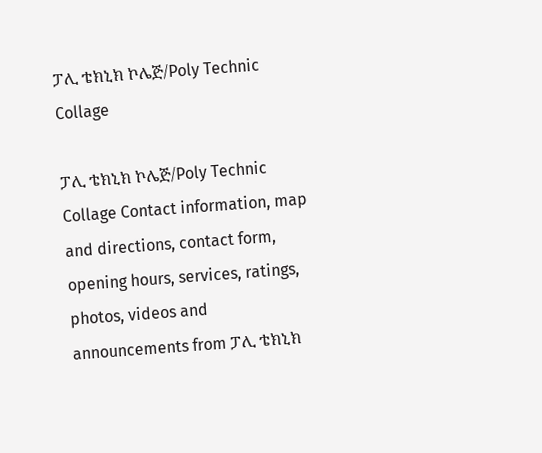ፓሊ ቴክኒክ ኮሌጅ/Poly Technic Collage

ፓሊ ቴክኒክ ኮሌጅ/Poly Technic Collage Contact information, map and directions, contact form, opening hours, services, ratings, photos, videos and announcements from ፓሊ ቴክኒክ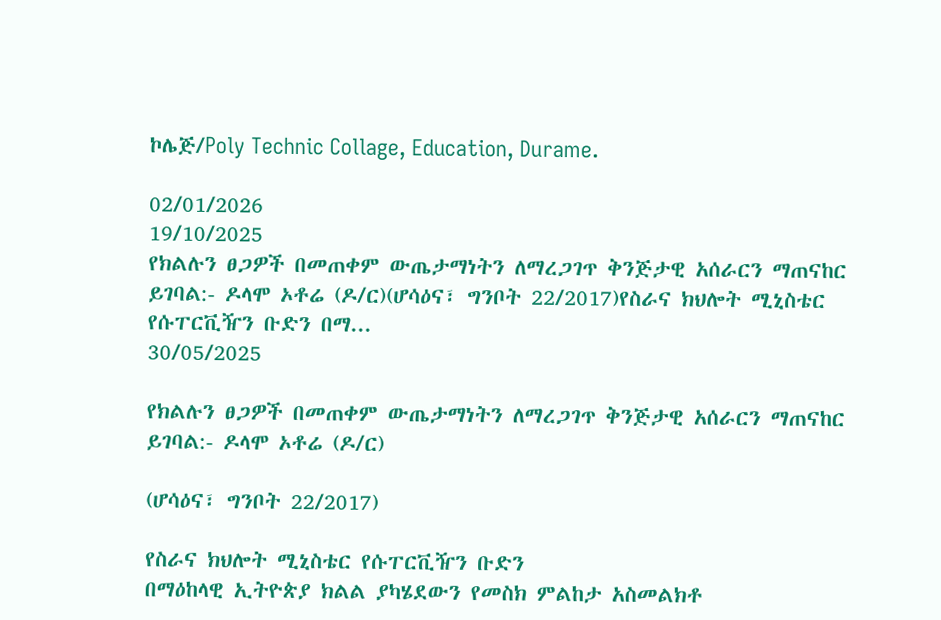ኮሌጅ/Poly Technic Collage, Education, Durame.

02/01/2026
19/10/2025
የክልሉን ፀጋዎች በመጠቀም ውጤታማነትን ለማረጋገጥ ቅንጅታዊ አሰራርን ማጠናከር ይገባል:- ዶላሞ ኦቶሬ (ዶ/ር)(ሆሳዕና፣ ግንቦት 22/2017)የስራና ክህሎት ሚኒስቴር የሱፐርቪዥን ቡድን በማ...
30/05/2025

የክልሉን ፀጋዎች በመጠቀም ውጤታማነትን ለማረጋገጥ ቅንጅታዊ አሰራርን ማጠናከር ይገባል:- ዶላሞ ኦቶሬ (ዶ/ር)

(ሆሳዕና፣ ግንቦት 22/2017)

የስራና ክህሎት ሚኒስቴር የሱፐርቪዥን ቡድን
በማዕከላዊ ኢትዮጵያ ክልል ያካሄደውን የመስክ ምልከታ አስመልክቶ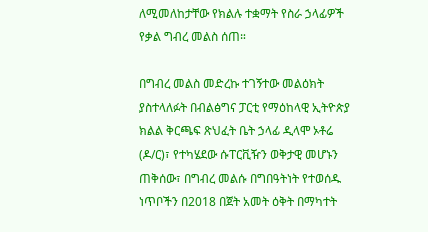ለሚመለከታቸው የክልሉ ተቋማት የስራ ኃላፊዎች የቃል ግብረ መልስ ሰጠ።

በግብረ መልስ መድረኩ ተገኝተው መልዕክት ያስተላለፉት በብልፅግና ፓርቲ የማዕከላዊ ኢትዮጵያ ክልል ቅርጫፍ ጽህፈት ቤት ኃላፊ ዲላሞ ኦቶሬ (ዶ/ር)፣ የተካሄደው ሱፐርቪዥን ወቅታዊ መሆኑን ጠቅሰው፣ በግብረ መልሱ በግበዓትነት የተወሰዱ ነጥቦችን በ2018 በጀት አመት ዕቅት በማካተት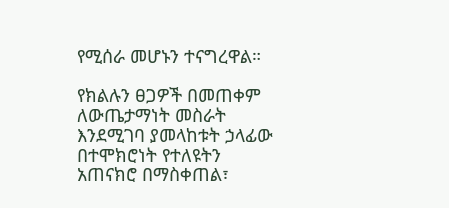የሚሰራ መሆኑን ተናግረዋል።

የክልሉን ፀጋዎች በመጠቀም ለውጤታማነት መስራት እንደሚገባ ያመላከቱት ኃላፊው በተሞክሮነት የተለዩትን አጠናክሮ በማስቀጠል፣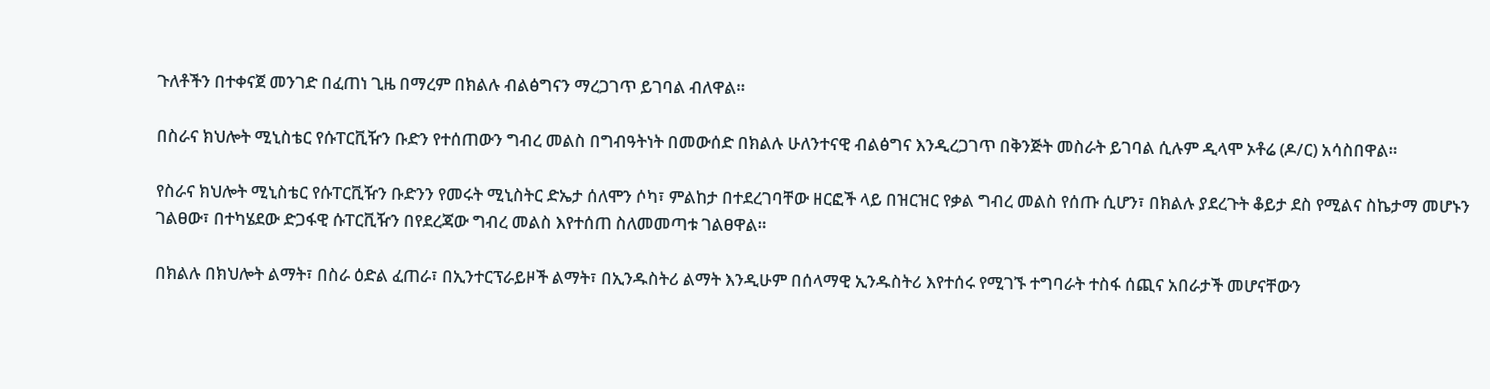ጉለቶችን በተቀናጀ መንገድ በፈጠነ ጊዜ በማረም በክልሉ ብልፅግናን ማረጋገጥ ይገባል ብለዋል።

በስራና ክህሎት ሚኒስቴር የሱፐርቪዥን ቡድን የተሰጠውን ግብረ መልስ በግብዓትነት በመውሰድ በክልሉ ሁለንተናዊ ብልፅግና እንዲረጋገጥ በቅንጅት መስራት ይገባል ሲሉም ዲላሞ ኦቶሬ (ዶ/ር) አሳስበዋል።

የስራና ክህሎት ሚኒስቴር የሱፐርቪዥን ቡድንን የመሩት ሚኒስትር ድኤታ ሰለሞን ሶካ፣ ምልከታ በተደረገባቸው ዘርፎች ላይ በዝርዝር የቃል ግብረ መልስ የሰጡ ሲሆን፣ በክልሉ ያደረጉት ቆይታ ደስ የሚልና ስኬታማ መሆኑን ገልፀው፣ በተካሄደው ድጋፋዊ ሱፐርቪዥን በየደረጃው ግብረ መልስ እየተሰጠ ስለመመጣቱ ገልፀዋል።

በክልሉ በክህሎት ልማት፣ በስራ ዕድል ፈጠራ፣ በኢንተርፕራይዞች ልማት፣ በኢንዱስትሪ ልማት እንዲሁም በሰላማዊ ኢንዱስትሪ እየተሰሩ የሚገኙ ተግባራት ተስፋ ሰጪና አበራታች መሆናቸውን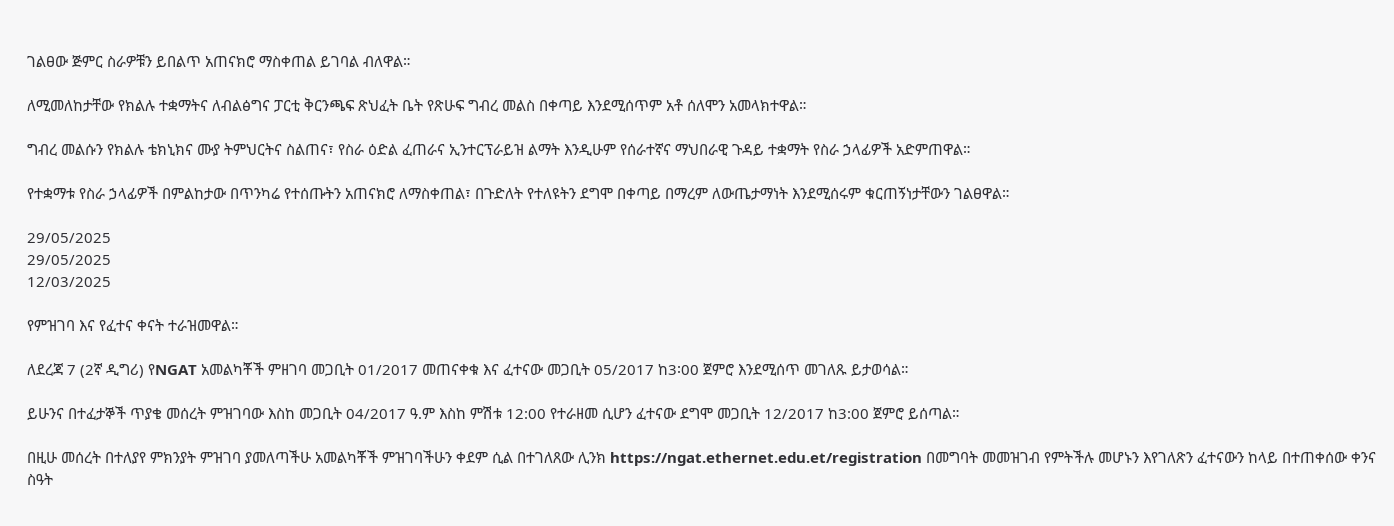ገልፀው ጅምር ስራዎቹን ይበልጥ አጠናክሮ ማስቀጠል ይገባል ብለዋል።

ለሚመለከታቸው የክልሉ ተቋማትና ለብልፅግና ፓርቲ ቅርንጫፍ ጽህፈት ቤት የጽሁፍ ግብረ መልስ በቀጣይ እንደሚሰጥም አቶ ሰለሞን አመላክተዋል።

ግብረ መልሱን የክልሉ ቴክኒክና ሙያ ትምህርትና ስልጠና፣ የስራ ዕድል ፈጠራና ኢንተርፕራይዝ ልማት እንዲሁም የሰራተኛና ማህበራዊ ጉዳይ ተቋማት የስራ ኃላፊዎች አድምጠዋል።

የተቋማቱ የስራ ኃላፊዎች በምልከታው በጥንካሬ የተሰጡትን አጠናክሮ ለማስቀጠል፣ በጉድለት የተለዩትን ደግሞ በቀጣይ በማረም ለውጤታማነት እንደሚሰሩም ቁርጠኝነታቸውን ገልፀዋል።

29/05/2025
29/05/2025
12/03/2025

የምዝገባ እና የፈተና ቀናት ተራዝመዋል።

ለደረጃ 7 (2ኛ ዲግሪ) የNGAT አመልካቾች ምዘገባ መጋቢት 01/2017 መጠናቀቁ እና ፈተናው መጋቢት 05/2017 ከ3፡00 ጀምሮ እንደሚሰጥ መገለጹ ይታወሳል።

ይሁንና በተፈታኞች ጥያቄ መሰረት ምዝገባው እስከ መጋቢት 04/2017 ዓ.ም እስከ ምሽቱ 12:00 የተራዘመ ሲሆን ፈተናው ደግሞ መጋቢት 12/2017 ከ3:00 ጀምሮ ይሰጣል።

በዚሁ መሰረት በተለያየ ምክንያት ምዝገባ ያመለጣችሁ አመልካቾች ምዝገባችሁን ቀደም ሲል በተገለጸው ሊንክ https://ngat.ethernet.edu.et/registration በመግባት መመዝገብ የምትችሉ መሆኑን እየገለጽን ፈተናውን ከላይ በተጠቀሰው ቀንና ስዓት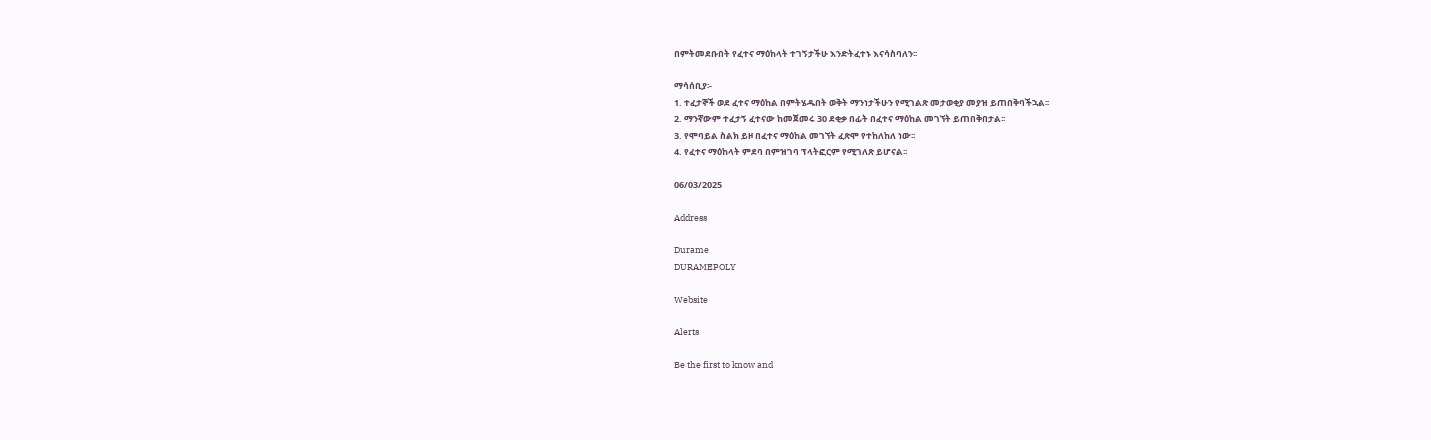በምትመደቡበት የፈተና ማዕከላት ተገኝታችሁ እንድትፈተኑ እናሳስባለን፡፡

ማሳሰቢያ፡-
1. ተፈታኞች ወደ ፈተና ማዕከል በምትሄዱበት ወቅት ማንነታችሁን የሚገልጽ መታወቂያ መያዝ ይጠበቅባችኋል፡፡
2. ማንኛውም ተፈታኝ ፈተናው ከመጀመሩ 30 ደቂቃ በፊት በፈተና ማዕከል መገኘት ይጠበቅበታል፡፡
3. የሞባይል ስልክ ይዞ በፈተና ማዕከል መገኘት ፈጽሞ የተከለከለ ነው፡፡
4. የፈተና ማዕከላት ምደባ በምዝገባ ፕላትፎርም የሚገለጽ ይሆናል፡፡

06/03/2025

Address

Durame
DURAMEPOLY

Website

Alerts

Be the first to know and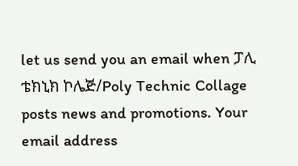let us send you an email when ፓሊ ቴክኒክ ኮሌጅ/Poly Technic Collage posts news and promotions. Your email address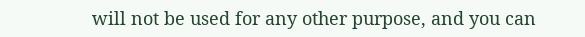will not be used for any other purpose, and you can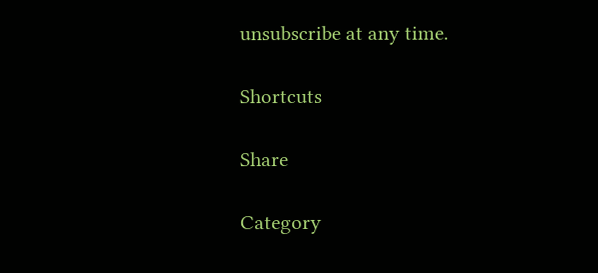unsubscribe at any time.

Shortcuts

Share

Category